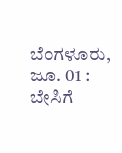ಬೆಂಗಳೂರು, ಜೂ. 01 : ಬೇಸಿಗೆ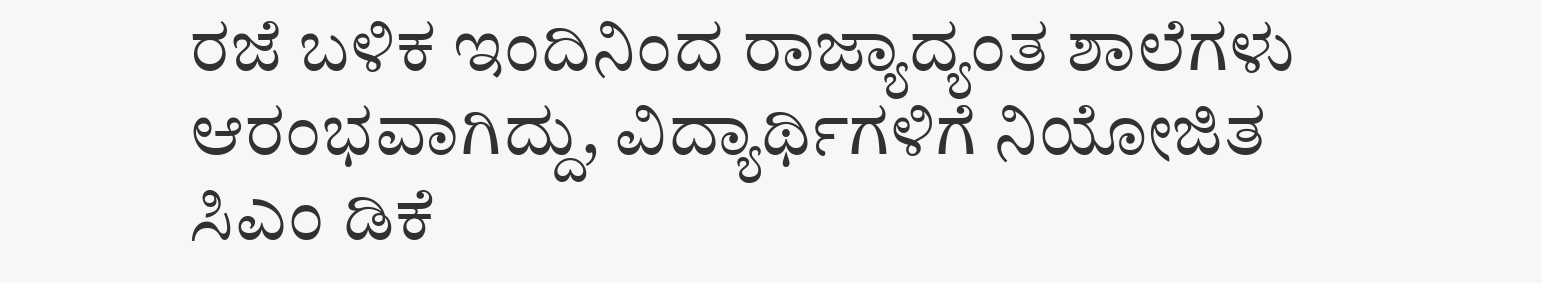ರಜೆ ಬಳಿಕ ಇಂದಿನಿಂದ ರಾಜ್ಯಾದ್ಯಂತ ಶಾಲೆಗಳು ಆರಂಭವಾಗಿದ್ದು, ವಿದ್ಯಾರ್ಥಿಗಳಿಗೆ ನಿಯೋಜಿತ ಸಿಎಂ ಡಿಕೆ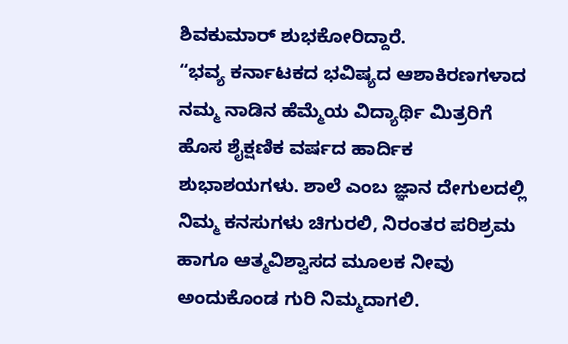ಶಿವಕುಮಾರ್ ಶುಭಕೋರಿದ್ದಾರೆ.
“ಭವ್ಯ ಕರ್ನಾಟಕದ ಭವಿಷ್ಯದ ಆಶಾಕಿರಣಗಳಾದ ನಮ್ಮ ನಾಡಿನ ಹೆಮ್ಮೆಯ ವಿದ್ಯಾರ್ಥಿ ಮಿತ್ರರಿಗೆ ಹೊಸ ಶೈಕ್ಷಣಿಕ ವರ್ಷದ ಹಾರ್ದಿಕ ಶುಭಾಶಯಗಳು. ಶಾಲೆ ಎಂಬ ಜ್ಞಾನ ದೇಗುಲದಲ್ಲಿ ನಿಮ್ಮ ಕನಸುಗಳು ಚಿಗುರಲಿ, ನಿರಂತರ ಪರಿಶ್ರಮ ಹಾಗೂ ಆತ್ಮವಿಶ್ವಾಸದ ಮೂಲಕ ನೀವು ಅಂದುಕೊಂಡ ಗುರಿ ನಿಮ್ಮದಾಗಲಿ.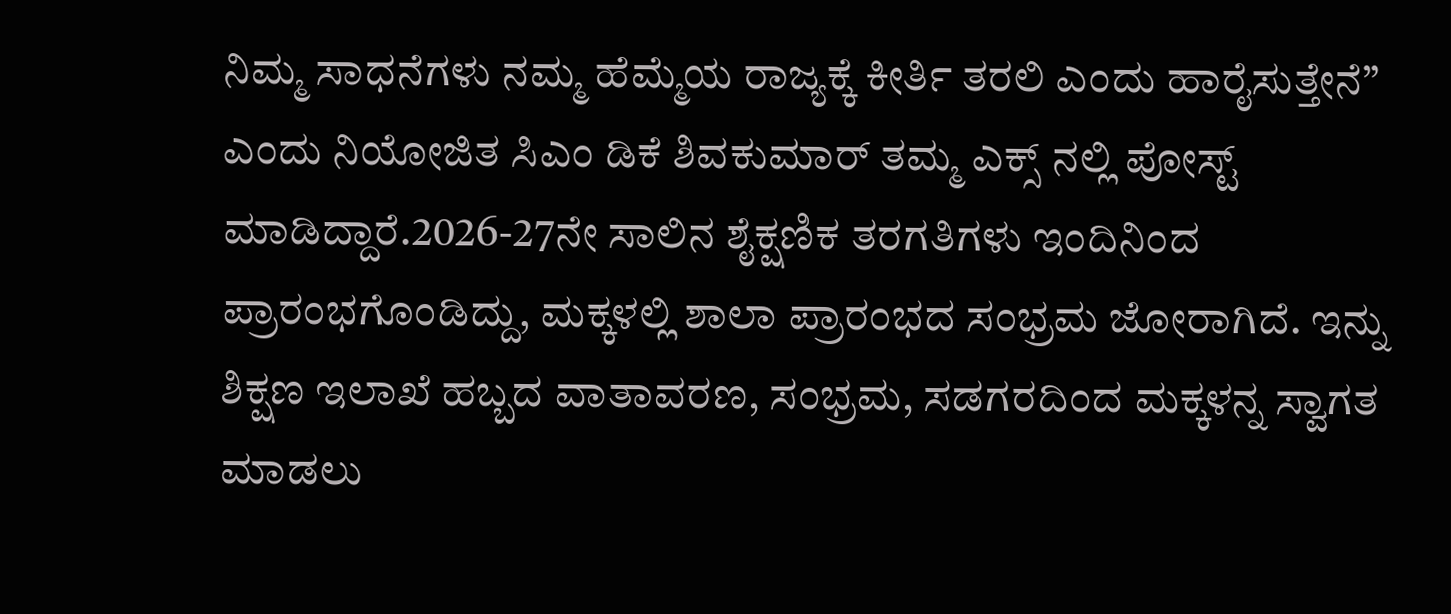ನಿಮ್ಮ ಸಾಧನೆಗಳು ನಮ್ಮ ಹೆಮ್ಮೆಯ ರಾಜ್ಯಕ್ಕೆ ಕೀರ್ತಿ ತರಲಿ ಎಂದು ಹಾರೈಸುತ್ತೇನೆ” ಎಂದು ನಿಯೋಜಿತ ಸಿಎಂ ಡಿಕೆ ಶಿವಕುಮಾರ್ ತಮ್ಮ ಎಕ್ಸ್ ನಲ್ಲಿ ಪೋಸ್ಟ್ ಮಾಡಿದ್ದಾರೆ.2026-27ನೇ ಸಾಲಿನ ಶೈಕ್ಷಣಿಕ ತರಗತಿಗಳು ಇಂದಿನಿಂದ ಪ್ರಾರಂಭಗೊಂಡಿದ್ದು, ಮಕ್ಕಳಲ್ಲಿ ಶಾಲಾ ಪ್ರಾರಂಭದ ಸಂಭ್ರಮ ಜೋರಾಗಿದೆ. ಇನ್ನು ಶಿಕ್ಷಣ ಇಲಾಖೆ ಹಬ್ಬದ ವಾತಾವರಣ, ಸಂಭ್ರಮ, ಸಡಗರದಿಂದ ಮಕ್ಕಳನ್ನ ಸ್ವಾಗತ ಮಾಡಲು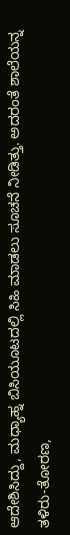ಆದೇಶಿಸಿದ್ದು, ಮಧ್ಯಾಹ್ನ ಬಿಸಿಯೂಟದಲ್ಲಿ ಸಿಹಿ ಮಾಡಲು ಸೂಚನೆ ನೀಡಿತ್ತು. ಅದರಂತೆ ಶಾಲೆಯನ್ನ ತಳಿರು-ತೋರಣ,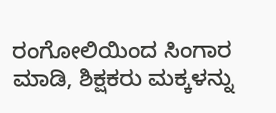ರಂಗೋಲಿಯಿಂದ ಸಿಂಗಾರ ಮಾಡಿ, ಶಿಕ್ಷಕರು ಮಕ್ಕಳನ್ನು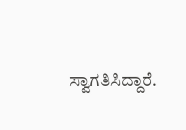ಸ್ವಾಗತಿಸಿದ್ದಾರೆ.